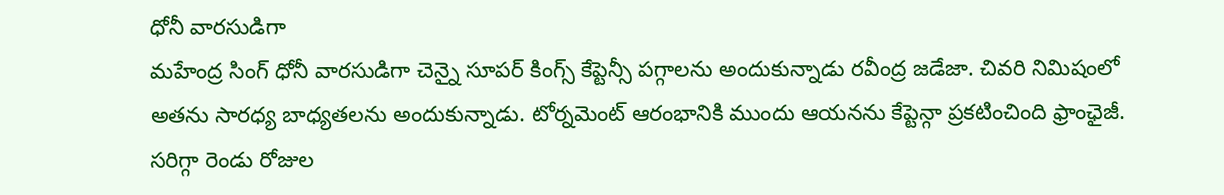ధోనీ వారసుడిగా
మహేంద్ర సింగ్ ధోనీ వారసుడిగా చెన్నై సూపర్ కింగ్స్ కేప్టెన్సీ పగ్గాలను అందుకున్నాడు రవీంద్ర జడేజా. చివరి నిమిషంలో అతను సారధ్య బాధ్యతలను అందుకున్నాడు. టోర్నమెంట్ ఆరంభానికి ముందు ఆయనను కేప్టెన్గా ప్రకటించింది ఫ్రాంఛైజీ. సరిగ్గా రెండు రోజుల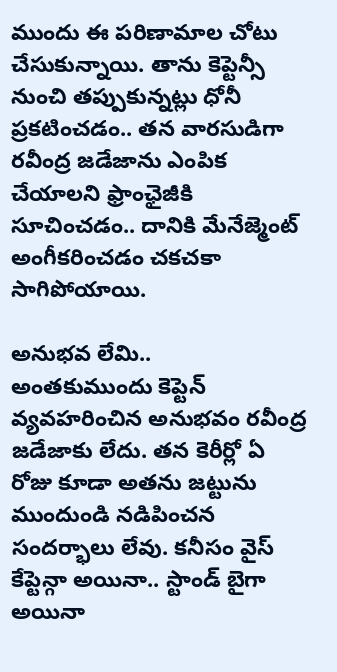ముందు ఈ పరిణామాల చోటు చేసుకున్నాయి. తాను కెప్టెన్సీ నుంచి తప్పుకున్నట్లు ధోనీ ప్రకటించడం.. తన వారసుడిగా రవీంద్ర జడేజాను ఎంపిక చేయాలని ఫ్రాంఛైజీకి సూచించడం.. దానికి మేనేజ్మెంట్ అంగీకరించడం చకచకా సాగిపోయాయి.

అనుభవ లేమి..
అంతకుముందు కెప్టెన్ వ్యవహరించిన అనుభవం రవీంద్ర జడేజాకు లేదు. తన కెరీర్లో ఏ రోజు కూడా అతను జట్టును ముందుండి నడిపించన సందర్భాలు లేవు. కనీసం వైస్ కేప్టెన్గా అయినా.. స్టాండ్ బైగా అయినా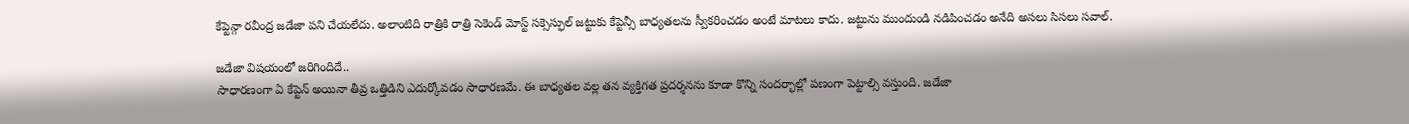కేప్టెన్గా రవీంద్ర జడేజా పని చేయలేదు. అలాంటిది రాత్రికి రాత్రి సెకెండ్ మోస్ట్ సక్సెస్ఫుల్ జట్టుకు కేప్టెన్సీ బాధ్యతలను స్వీకరించడం అంటే మాటలు కాదు. జట్టును ముందుండి నడిపించడం అనేది అసలు సిసలు సవాల్.

జడేజా విషయంలో జరిగిందిదే..
సాధారణంగా ఏ కేప్టెన్ అయినా తీవ్ర ఒత్తిడిని ఎదుర్కోవడం సాధారణమే. ఈ బాధ్యతల వల్ల తన వ్యక్తిగత ప్రదర్శనను కూడా కొన్ని సందర్భాల్లో పణంగా పెట్టాల్సి వస్తుంది. జడేజా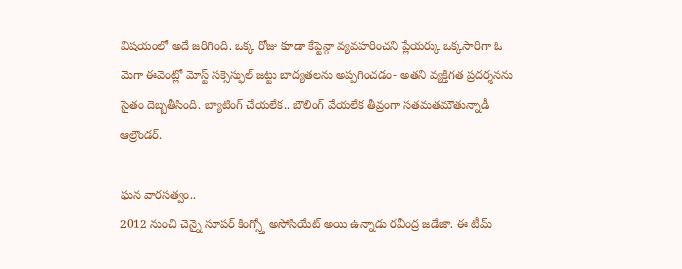విషయంలో అదే జరిగింది. ఒక్క రోజు కూడా కేప్టెన్గా వ్యవహరించని ప్లేయర్కు ఒక్కసారిగా ఓ మెగా ఈవెంట్లో మోస్ట్ సక్సెస్ఫుల్ జట్టు బాద్యతలను అప్పగించడం- అతని వ్యక్తిగత ప్రదర్శనను సైతం దెబ్బతీసింది. బ్యాటింగ్ చేయలేక.. బౌలింగ్ వేయలేక తీవ్రంగా సతమతమౌతున్నాడీ ఆల్రౌండర్.

ఘన వారసత్వం..
2012 నుంచి చెన్నై సూపర్ కింగ్స్తో అసోసియేట్ అయి ఉన్నాడు రవీంద్ర జడేజా. ఈ టీమ్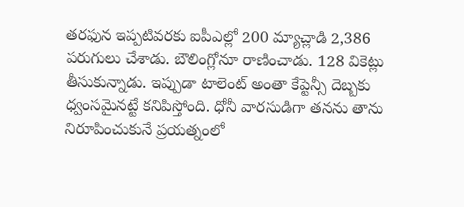తరఫున ఇప్పటివరకు ఐపీఎల్లో 200 మ్యాచ్లాడి 2,386 పరుగులు చేశాడు. బౌలింగ్లోనూ రాణించాడు. 128 వికెట్లు తీసుకున్నాడు. ఇప్పుడా టాలెంట్ అంతా కేప్టెన్సీ దెబ్బకు ధ్వంసమైనట్టే కనిపిస్తోంది. ధోనీ వారసుడిగా తనను తాను నిరూపించుకునే ప్రయత్నంలో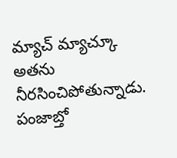మ్యాచ్ మ్యాచ్కూ అతను నీరసించిపోతున్నాడు. పంజాబ్తో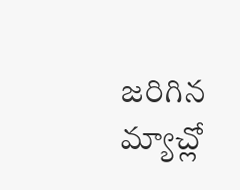జరిగిన మ్యాచ్లో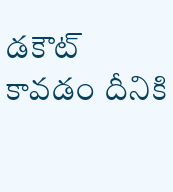డకౌట్ కావడం దీనికి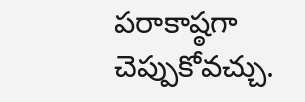పరాకాష్ఠగా చెప్పుకోవచ్చు.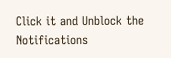Click it and Unblock the Notifications